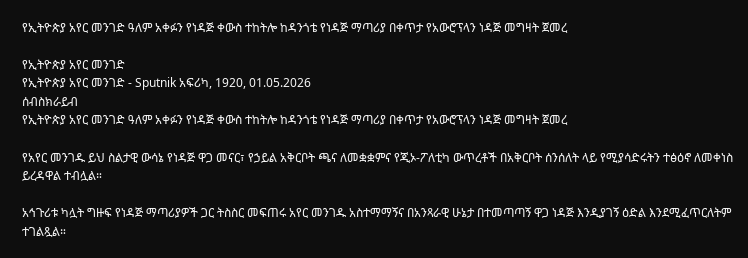የኢትዮጵያ አየር መንገድ ዓለም አቀፉን የነዳጅ ቀውስ ተከትሎ ከዳንጎቴ የነዳጅ ማጣሪያ በቀጥታ የአውሮፕላን ነዳጅ መግዛት ጀመረ

የኢትዮጵያ አየር መንገድ
የኢትዮጵያ አየር መንገድ - Sputnik አፍሪካ, 1920, 01.05.2026
ሰብስክራይብ
የኢትዮጵያ አየር መንገድ ዓለም አቀፉን የነዳጅ ቀውስ ተከትሎ ከዳንጎቴ የነዳጅ ማጣሪያ በቀጥታ የአውሮፕላን ነዳጅ መግዛት ጀመረ

የአየር መንገዱ ይህ ስልታዊ ውሳኔ የነዳጅ ዋጋ መናር፣ የኃይል አቅርቦት ጫና ለመቋቋምና የጂኦ-ፖለቲካ ውጥረቶች በአቅርቦት ሰንሰለት ላይ የሚያሳድሩትን ተፅዕኖ ለመቀነስ ይረዳዋል ተብሏል።

አኅጉሪቱ ካሏት ግዙፍ የነዳጅ ማጣሪያዎች ጋር ትስስር መፍጠሩ አየር መንገዱ አስተማማኝና በአንጻራዊ ሁኔታ በተመጣጣኝ ዋጋ ነዳጅ እንዲያገኝ ዕድል እንደሚፈጥርለትም ተገልጿል።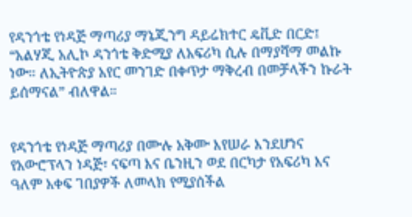የዳንጎቴ የነዳጅ ማጣሪያ ማኔጂንግ ዳይሬክተር ዴቪድ በርድ፤ “አልሃጂ አሊኮ ዳንጎቴ ቅድሚያ ለአፍሪካ ሲሉ በማያሻማ መልኩ ነው። ለኢትዮጵያ አየር መንገድ በቀጥታ ማቅረብ በመቻላችን ኩራት ይሰማናል” ብለዋል።


የዳንጎቴ የነዳጅ ማጣሪያ በሙሉ አቅሙ እየሠራ እንደሆነና የአውሮፕላን ነዳጅ፣ ናፍጣ እና ቤንዚን ወደ በርካታ የአፍሪካ እና ዓለም አቀፍ ገበያዎች ለመላክ የሚያሰችል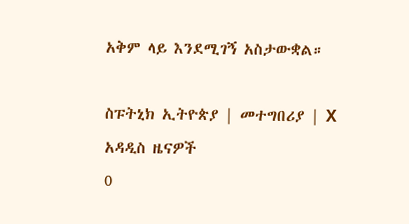አቅም ላይ እንደሚገኝ አስታውቋል።

ስፑትኒክ ኢትዮጵያ | መተግበሪያ | X
አዳዲስ ዜናዎች
0